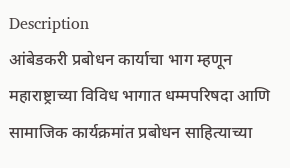Description
आंबेडकरी प्रबोधन कार्याचा भाग म्हणून महाराष्ट्राच्या विविध भागात धम्मपरिषदा आणि सामाजिक कार्यक्रमांत प्रबोधन साहित्याच्या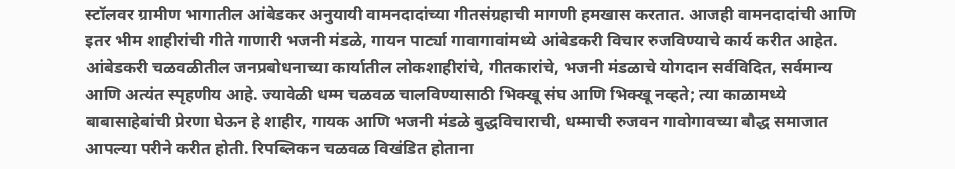स्टॉलवर ग्रामीण भागातील आंबेडकर अनुयायी वामनदादांच्या गीतसंग्रहाची मागणी हमखास करतात. आजही वामनदादांची आणि इतर भीम शाहीरांची गीते गाणारी भजनी मंडळे, गायन पार्ट्या गावागावांमध्ये आंबेडकरी विचार रुजविण्याचे कार्य करीत आहेत.
आंबेडकरी चळवळीतील जनप्रबोधनाच्या कार्यातील लोकशाहीरांचे, गीतकारांचे, भजनी मंडळाचे योगदान सर्वविदित, सर्वमान्य आणि अत्यंत स्पृहणीय आहे. ज्यावेळी धम्म चळवळ चालविण्यासाठी भिक्खू संघ आणि भिक्खू नव्हते; त्या काळामध्ये बाबासाहेबांची प्रेरणा घेऊन हे शाहीर, गायक आणि भजनी मंडळे बुद्धविचाराची, धम्माची रुजवन गावोगावच्या बौद्ध समाजात आपल्या परीने करीत होती. रिपब्लिकन चळवळ विखंडित होताना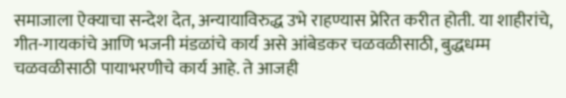समाजाला ऐक्याचा सन्देश देत, अन्यायाविरुद्ध उभे राहण्यास प्रेरित करीत होती. या शाहीरांचे, गीत-गायकांचे आणि भजनी मंडळांचे कार्य असे आंबेडकर चळवळीसाठी, बुद्धधम्म चळवळीसाठी पायाभरणीचे कार्य आहे. ते आजही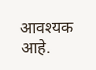आवश्यक आहे.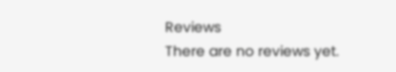Reviews
There are no reviews yet.